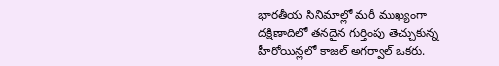భారతీయ సినిమాల్లో మరీ ముఖ్యంగా దక్షిణాదిలో తనదైన గుర్తింపు తెచ్చుకున్న హీరోయిన్లలో కాజల్ అగర్వాల్ ఒకరు.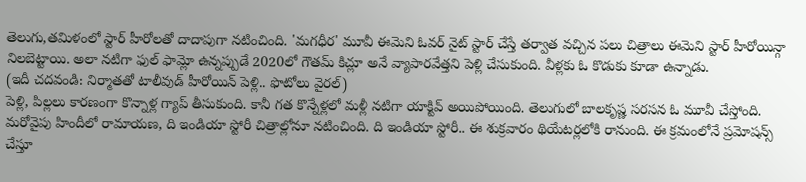తెలుగు,తమిళంలో స్టార్ హీరోలతో దాదాపుగా నటించింది. 'మగధీర' మూవీ ఈమెని ఓవర్ నైట్ స్టార్ చేస్తే తర్వాత వచ్చిన పలు చిత్రాలు ఈమెని స్టార్ హీరోయిన్గా నిలబెట్టాయి. అలా నటిగా ఫుల్ ఫామ్లో ఉన్నప్పుడే 2020లో గౌతమ్ కిచ్లూ అనే వ్యాపారవేత్తని పెళ్లి చేసుకుంది. వీళ్లకు ఓ కొడుకు కూడా ఉన్నాడు.
(ఇదీ చదవండి: నిర్మాతతో టాలీవుడ్ హీరోయిన్ పెళ్లి.. ఫొటోలు వైరల్)
పెళ్లి, పిల్లలు కారణంగా కొన్నాళ్ల గ్యాప్ తీసుకుంది. కానీ గత కొన్నేళ్లలో మళ్లీ నటిగా యాక్టివ్ అయిపోయింది. తెలుగులో బాలకృష్ణ సరసన ఓ మూవీ చేస్తోంది. మరోవైపు హిందీలో రామాయణ, ది ఇండియా స్టోరీ చిత్రాల్లోనూ నటించింది. ది ఇండియా స్టోరీ.. ఈ శుక్రవారం థియేటర్లలోకి రానుంది. ఈ క్రమంలోనే ప్రమోషన్స్ చేస్తూ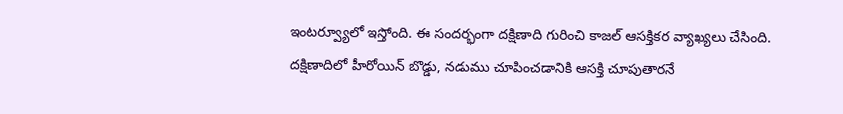ఇంటర్వ్యూలో ఇస్తోంది. ఈ సందర్భంగా దక్షిణాది గురించి కాజల్ ఆసక్తికర వ్యాఖ్యలు చేసింది.
దక్షిణాదిలో హీరోయిన్ బొడ్డు, నడుము చూపించడానికి ఆసక్తి చూపుతారనే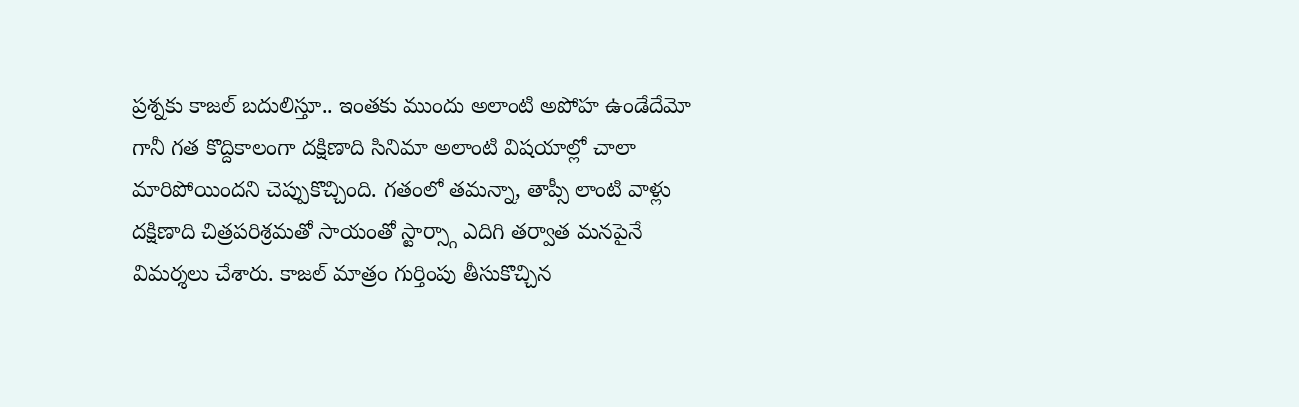ప్రశ్నకు కాజల్ బదులిస్తూ.. ఇంతకు ముందు అలాంటి అపోహ ఉండేదేమో గానీ గత కొద్దికాలంగా దక్షిణాది సినిమా అలాంటి విషయాల్లో చాలా మారిపోయిందని చెప్పుకొచ్చింది. గతంలో తమన్నా, తాప్సీ లాంటి వాళ్లు దక్షిణాది చిత్రపరిశ్రమతో సాయంతో స్టార్స్గా ఎదిగి తర్వాత మనపైనే విమర్శలు చేశారు. కాజల్ మాత్రం గుర్తింపు తీసుకొచ్చిన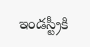ఇండస్ట్రీకి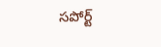సపోర్ట్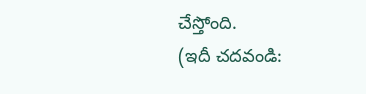చేస్తోంది.
(ఇదీ చదవండి: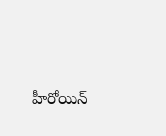హీరోయిన్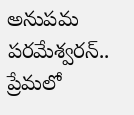అనుపమ పరమేశ్వరన్.. ప్రేమలో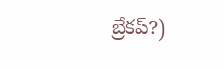బ్రేకప్?)